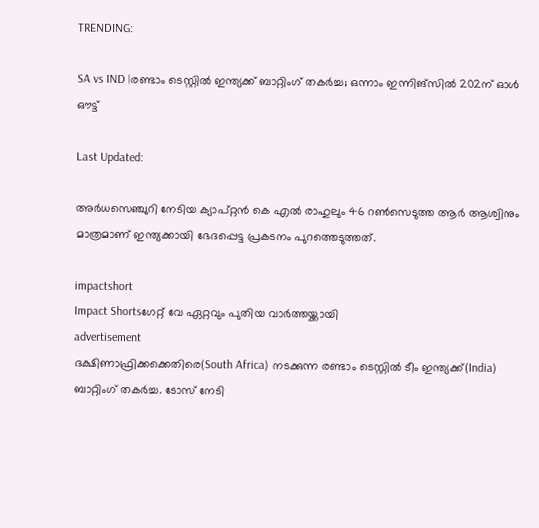TRENDING:

SA vs IND |രണ്ടാം ടെസ്റ്റില്‍ ഇന്ത്യക്ക് ബാറ്റിംഗ് തകര്‍ച്ച; ഒന്നാം ഇന്നിങ്‌സില്‍ 202ന് ഓള്‍ ഔട്ട്

Last Updated:

അര്‍ധസെഞ്ചുറി നേടിയ ക്യാപ്റ്റന്‍ കെ എല്‍ രാഹുലും 46 റണ്‍സെടുത്ത ആര്‍ ആശ്വിനും മാത്രമാണ് ഇന്ത്യക്കായി ഭേദപ്പെട്ട പ്രകടനം പുറത്തെടുത്തത്.

impactshort
Impact Shortsഗേറ്റ് വേ ഏറ്റവും പുതിയ വാർത്തയ്ക്കായി
advertisement
ദക്ഷിണാഫ്രിക്കക്കെതിരെ(South Africa) നടക്കുന്ന രണ്ടാം ടെസ്റ്റില്‍ ടീം ഇന്ത്യക്ക്(India) ബാറ്റിംഗ് തകര്‍ച്ച. ടോസ് നേടി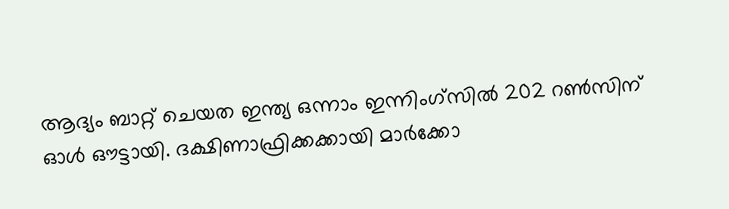ആദ്യം ബാറ്റ് ചെയത ഇന്ത്യ ഒന്നാം ഇന്നിംഗ്‌സില്‍ 202 റണ്‍സിന് ഓള്‍ ഔട്ടായി. ദക്ഷിണാഫ്രിക്കക്കായി മാര്‍ക്കോ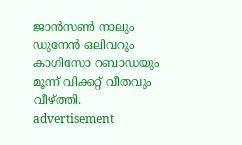ജാന്‍സണ്‍ നാലും ഡുനേന്‍ ഒലിവറും കാഗിസോ റബാഡയും മൂന്ന് വിക്കറ്റ് വീതവും വീഴ്ത്തി.
advertisement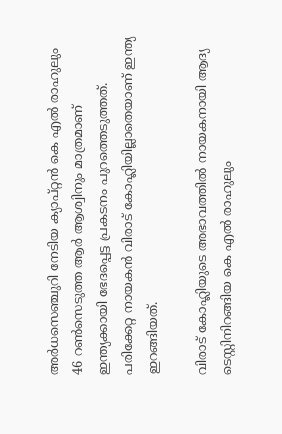അര്‍ധസെഞ്ചുറി നേടിയ ക്യാപ്റ്റന്‍ കെ എല്‍ രാഹുലും 46 റണ്‍സെടുത്ത ആര്‍ ആശ്വിനും മാത്രമാണ് ഇന്ത്യക്കായി ഭേദപ്പെട്ട പ്രകടനം പുറത്തെടുത്തത്. പരിക്കേറ്റ നായകന്‍ വിരാട് കോഹ്ലിയില്ലാതെയാണ് ഇന്ത്യ ഇറങ്ങിയത്.

വിരാട് കോഹ്ലിയുടെ അഭാവത്തില്‍ നായകനായി ആദ്യ ടെസ്റ്റിനിറങ്ങിയ കെ എല്‍ രാഹുലും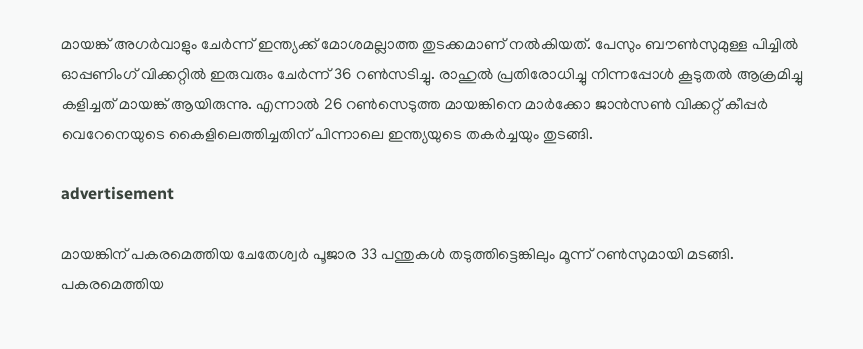മായങ്ക് അഗര്‍വാളും ചേര്‍ന്ന് ഇന്ത്യക്ക് മോശമല്ലാത്ത തുടക്കമാണ് നല്‍കിയത്. പേസും ബൗണ്‍സുമുള്ള പിച്ചില്‍ ഓപ്പണിംഗ് വിക്കറ്റില്‍ ഇരുവരും ചേര്‍ന്ന് 36 റണ്‍സടിച്ചു. രാഹുല്‍ പ്രതിരോധിച്ചു നിന്നപ്പോള്‍ കൂടുതല്‍ ആക്രമിച്ചു കളിച്ചത് മായങ്ക് ആയിരുന്നു. എന്നാല്‍ 26 റണ്‍സെടുത്ത മായങ്കിനെ മാര്‍ക്കോ ജാന്‍സണ്‍ വിക്കറ്റ് കീപ്പര്‍ വെറേനെയുടെ കൈളിലെത്തിച്ചതിന് പിന്നാലെ ഇന്ത്യയുടെ തകര്‍ച്ചയും തുടങ്ങി.

advertisement

മായങ്കിന് പകരമെത്തിയ ചേതേശ്വര്‍ പൂജാര 33 പന്തുകള്‍ തടുത്തിട്ടെങ്കിലും മൂന്ന് റണ്‍സുമായി മടങ്ങി. പകരമെത്തിയ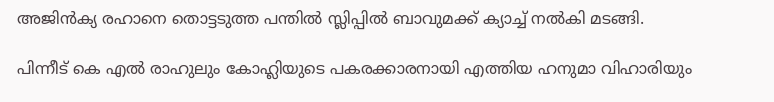അജിന്‍ക്യ രഹാനെ തൊട്ടടുത്ത പന്തില്‍ സ്ലിപ്പില്‍ ബാവുമക്ക് ക്യാച്ച് നല്‍കി മടങ്ങി.

പിന്നീട് കെ എല്‍ രാഹുലും കോഹ്ലിയുടെ പകരക്കാരനായി എത്തിയ ഹനുമാ വിഹാരിയും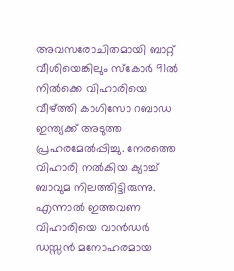അവസരോചിതമായി ബാറ്റ് വീശിയെങ്കിലും സ്‌കോര്‍ 91ല്‍ നില്‍ക്കെ വിഹാരിയെ വീഴ്ത്തി കാഗിസോ റബാഡ ഇന്ത്യക്ക് അടുത്ത പ്രഹരമേല്‍പ്പിച്ചു. നേരത്തെ വിഹാരി നല്‍കിയ ക്യാച്ച് ബാവുമ നിലത്തിട്ടിരുന്നു. എന്നാല്‍ ഇത്തവണ വിഹാരിയെ വാന്‍ഡര്‍ ഡസ്സന്‍ മനോഹരമായ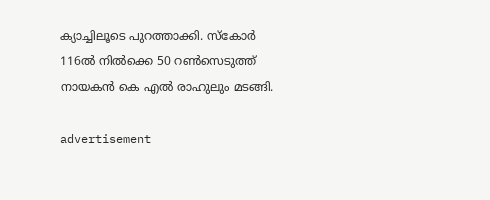ക്യാച്ചിലൂടെ പുറത്താക്കി. സ്‌കോര്‍ 116ല്‍ നില്‍ക്കെ 50 റണ്‍സെടുത്ത് നായകന്‍ കെ എല്‍ രാഹുലും മടങ്ങി.

advertisement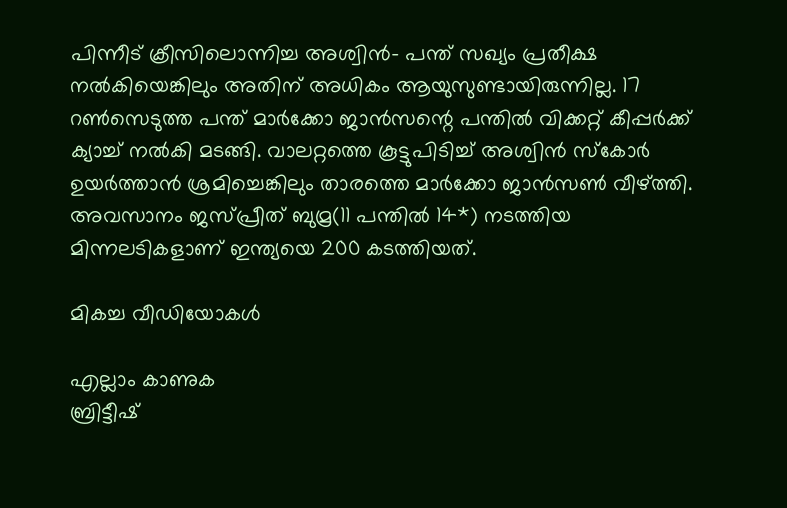പിന്നീട് ക്രീസിലൊന്നിച്ച അശ്വിന്‍- പന്ത് സഖ്യം പ്രതീക്ഷ നല്‍കിയെങ്കിലും അതിന് അധികം ആയുസുണ്ടായിരുന്നില്ല. 17 റണ്‍സെടുത്ത പന്ത് മാര്‍ക്കോ ജാന്‍സന്റെ പന്തില്‍ വിക്കറ്റ് കീപ്പര്‍ക്ക് ക്യാച്ച് നല്‍കി മടങ്ങി. വാലറ്റത്തെ കൂട്ടുപിടിച്ച് അശ്വിന്‍ സ്‌കോര്‍ ഉയര്‍ത്താന്‍ ശ്രമിച്ചെങ്കിലും താരത്തെ മാര്‍ക്കോ ജാന്‍സണ്‍ വീഴ്ത്തി. അവസാനം ജസ്പ്രീത് ബുമ്ര(11 പന്തില്‍ 14*) നടത്തിയ മിന്നലടികളാണ് ഇന്ത്യയെ 200 കടത്തിയത്.

മികച്ച വീഡിയോകൾ

എല്ലാം കാണുക
ബ്രിട്ടീഷ്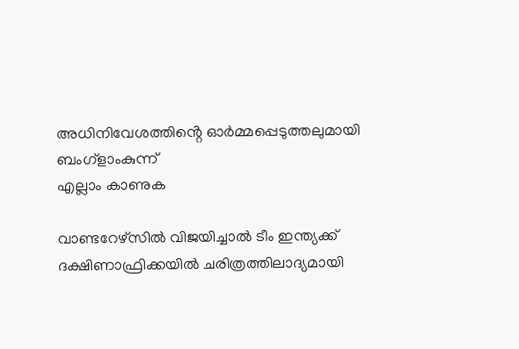അധിനിവേശത്തിൻ്റെ ഓർമ്മപ്പെടുത്തലുമായി ബംഗ്ളാംകുന്ന്
എല്ലാം കാണുക

വാണ്ടറേഴ്‌സില്‍ വിജയിച്ചാല്‍ ടീം ഇന്ത്യക്ക് ദക്ഷിണാഫ്രിക്കയില്‍ ചരിത്രത്തിലാദ്യമായി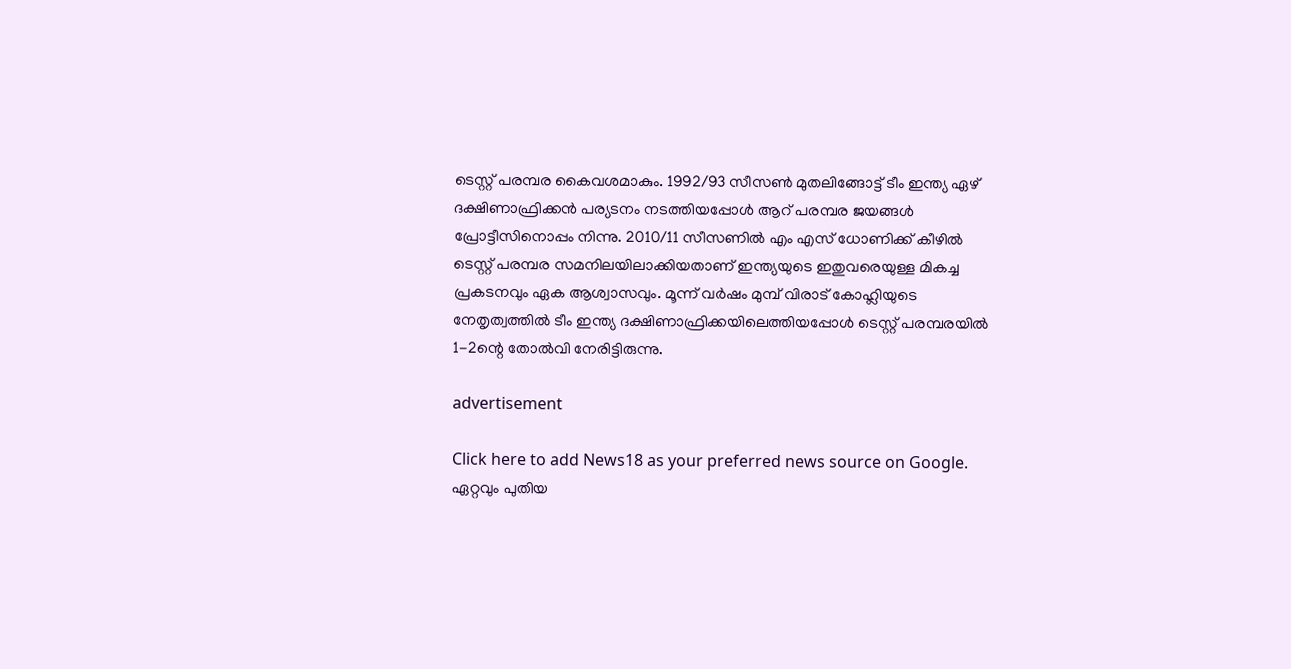ടെസ്റ്റ് പരമ്പര കൈവശമാകും. 1992/93 സീസണ്‍ മുതലിങ്ങോട്ട് ടീം ഇന്ത്യ ഏഴ് ദക്ഷിണാഫ്രിക്കന്‍ പര്യടനം നടത്തിയപ്പോള്‍ ആറ് പരമ്പര ജയങ്ങള്‍ പ്രോട്ടീസിനൊപ്പം നിന്നു. 2010/11 സീസണില്‍ എം എസ് ധോണിക്ക് കീഴില്‍ ടെസ്റ്റ് പരമ്പര സമനിലയിലാക്കിയതാണ് ഇന്ത്യയുടെ ഇതുവരെയുള്ള മികച്ച പ്രകടനവും ഏക ആശ്വാസവും. മൂന്ന് വര്‍ഷം മുമ്പ് വിരാട് കോഹ്ലിയുടെ നേതൃത്വത്തില്‍ ടീം ഇന്ത്യ ദക്ഷിണാഫ്രിക്കയിലെത്തിയപ്പോള്‍ ടെസ്റ്റ് പരമ്പരയില്‍ 1-2ന്റെ തോല്‍വി നേരിട്ടിരുന്നു.

advertisement

Click here to add News18 as your preferred news source on Google.
ഏറ്റവും പുതിയ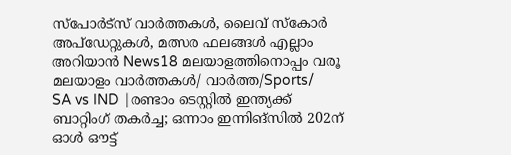സ്പോർട്സ് വാർത്തകൾ, ലൈവ് സ്കോർ അപ്ഡേറ്റുകൾ, മത്സര ഫലങ്ങൾ എല്ലാം അറിയാൻ News18 മലയാളത്തിനൊപ്പം വരൂ
മലയാളം വാർത്തകൾ/ വാർത്ത/Sports/
SA vs IND |രണ്ടാം ടെസ്റ്റില്‍ ഇന്ത്യക്ക് ബാറ്റിംഗ് തകര്‍ച്ച; ഒന്നാം ഇന്നിങ്‌സില്‍ 202ന് ഓള്‍ ഔട്ട്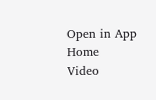Open in App
Home
Video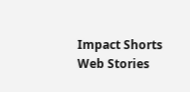Impact Shorts
Web Stories